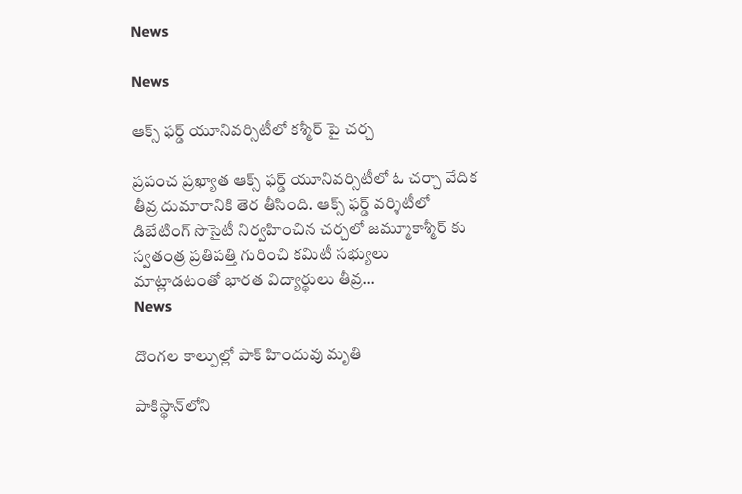News

News

ఆక్స్ ఫర్డ్ యూనివర్సిటీలో కశ్మీర్ పై చర్చ

ప్రపంచ ప్రఖ్యాత ఆక్స్ ఫర్డ్ యూనివర్సిటీలో ఓ చర్చా వేదిక తీవ్ర దుమారానికి తెర తీసింది. ఆక్స్ ఫర్డ్ వర్శిటీలో డిబేటింగ్ సొసైటీ నిర్వహించిన చర్చలో జమ్మూకాశ్మీర్ కు స్వతంత్ర ప్రతిపత్తి గురించి కమిటీ సభ్యులు మాట్లాడటంతో భారత విద్యార్థులు తీవ్ర...
News

దొంగల కాల్పుల్లో పాక్ హిందువు మృతి

పాకిస్థాన్‌లోని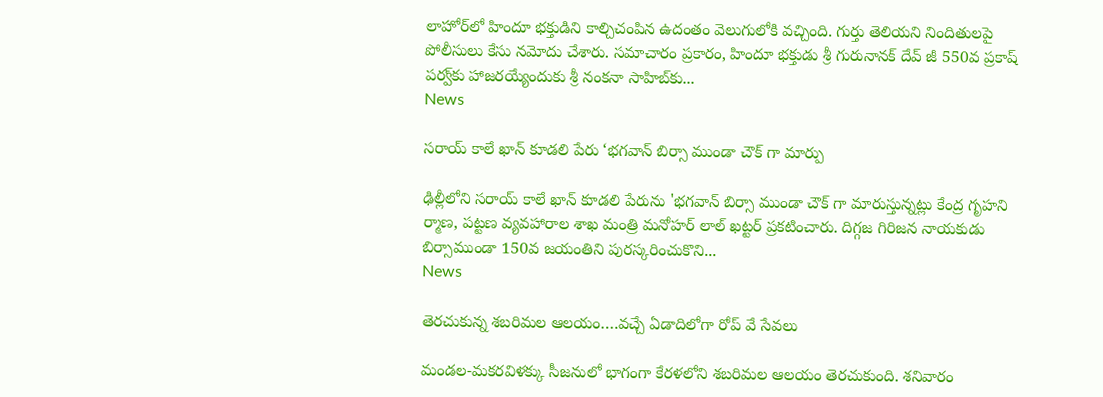లాహోర్‌లో హిందూ భక్తుడిని కాల్చిచంపిన ఉదంతం వెలుగులోకి వచ్చింది. గుర్తు తెలియని నిందితులపై పోలీసులు కేసు నమోదు చేశారు. సమాచారం ప్రకారం, హిందూ భక్తుడు శ్రీ గురునానక్ దేవ్ జీ 550వ ప్రకాష్ పర్వ్‌కు హాజరయ్యేందుకు శ్రీ నంకనా సాహిబ్‌కు...
News

సరాయ్ కాలే ఖాన్ కూడలి పేరు ‘భగవాన్ బిర్సా ముండా చౌక్ గా మార్పు

ఢిల్లీలోని సరాయ్ కాలే ఖాన్ కూడలి పేరును 'భగవాన్ బిర్సా ముండా చౌక్ గా మారుస్తున్నట్లు కేంద్ర గృహని ర్మాణ, పట్టణ వ్యవహారాల శాఖ మంత్రి మనోహర్ లాల్ ఖట్టర్ ప్రకటించారు. దిగ్గజ గిరిజన నాయకుడు బిర్సాముండా 150వ జయంతిని పురస్కరించుకొని...
News

తెరచుకున్న శబరిమల ఆలయం….వచ్చే ఏడాదిలోగా రోప్ వే సేవలు

మండల-మకరవిళక్కు సీజనులో భాగంగా కేరళలోని శబరిమల ఆలయం తెరచుకుంది. శనివారం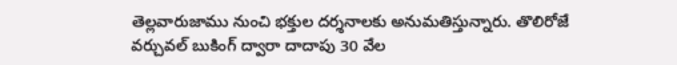తెల్లవారుజాము నుంచి భక్తుల దర్శనాలకు అనుమతిస్తున్నారు. తొలిరోజే వర్చువల్ బుకింగ్ ద్వారా దాదాపు 30 వేల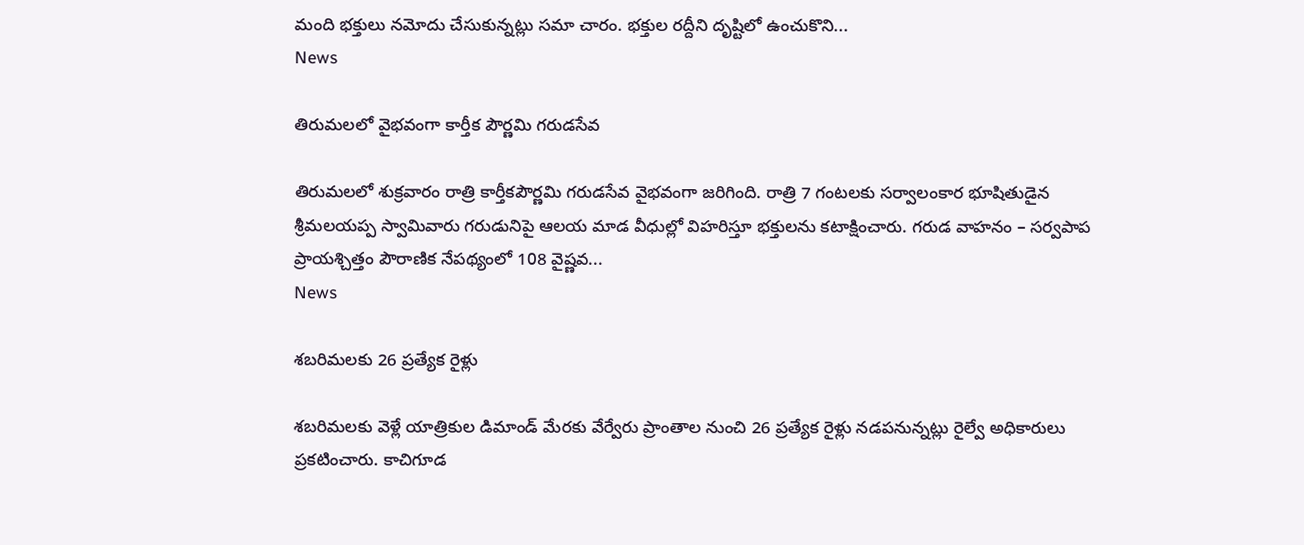మంది భక్తులు నమోదు చేసుకున్నట్లు సమా చారం. భక్తుల రద్దీని దృష్టిలో ఉంచుకొని...
News

తిరుమలలో వైభవంగా కార్తీక పౌర్ణమి గరుడసేవ

తిరుమలలో శుక్రవారం రాత్రి కార్తీకపౌర్ణమి గరుడసేవ వైభవంగా జరిగింది. రాత్రి 7 గంటలకు సర్వాలంకార భూషితుడైన శ్రీమలయప్ప స్వామివారు గరుడునిపై ఆలయ మాడ వీధుల్లో విహరిస్తూ భక్తులను క‌టాక్షించారు. గ‌రుడ వాహ‌నం – స‌ర్వ‌పాప ప్రాయ‌శ్చిత్తం పౌరాణిక నేపథ్యంలో 108 వైష్ణవ...
News

శబరిమలకు 26 ప్రత్యేక రైళ్లు

శబరిమలకు వెళ్లే యాత్రికుల డిమాండ్‌ మేరకు వేర్వేరు ప్రాంతాల నుంచి 26 ప్రత్యేక రైళ్లు నడపనున్నట్లు రైల్వే అధికారులు ప్రకటించారు. కాచిగూడ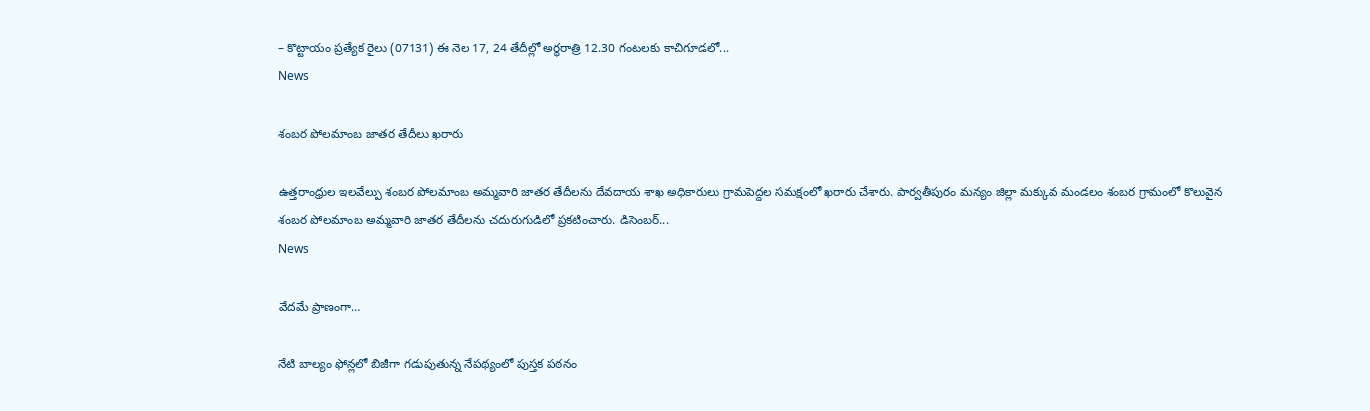– కొట్టాయం ప్రత్యేక రైలు (07131) ఈ నెల 17, 24 తేదీల్లో అర్ధరాత్రి 12.30 గంటలకు కాచిగూడలో...
News

శంబర పోలమాంబ జాతర తేదీలు ఖరారు

ఉత్తరాంధ్రుల ఇలవేల్పు శంబర పోలమాంబ అమ్మవారి జాతర తేదీలను దేవదాయ శాఖ అధికారులు గ్రామపెద్దల సమక్షంలో ఖరారు చేశారు. పార్వతీపురం మన్యం జిల్లా మక్కువ మండలం శంబర గ్రామంలో కొలువైన శంబర పోలమాంబ అమ్మవారి జాతర తేదీలను చదురుగుడిలో ప్రకటించారు. డిసెంబర్‌...
News

వేదమే ప్రాణంగా…

నేటి బాల్యం ఫోన్లలో బిజీగా గడుపుతున్న నేపథ్యంలో పుస్తక పఠనం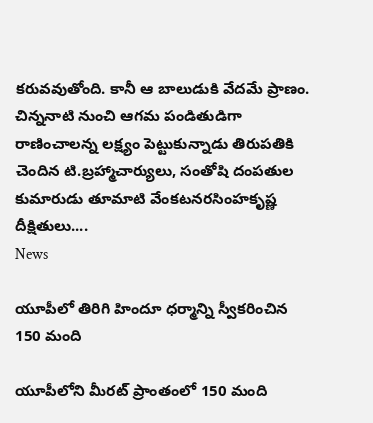కరువవుతోంది. కానీ ఆ బాలుడుకి వేదమే ప్రాణం. చిన్ననాటి నుంచి ఆగమ పండితుడిగా రాణించాలన్న లక్ష్యం పెట్టుకున్నాడు తిరుపతికి చెందిన టి.బ్రహ్మాచార్యులు, సంతోషి దంపతుల కుమారుడు తూమాటి వేంకటనరసింహకృష్ణ దీక్షితులు....
News

యూపీలో తిరిగి హిందూ ధర్మాన్ని స్వీకరించిన 150 మంది

యూపీలోని మీరట్ ప్రాంతంలో 150 మంది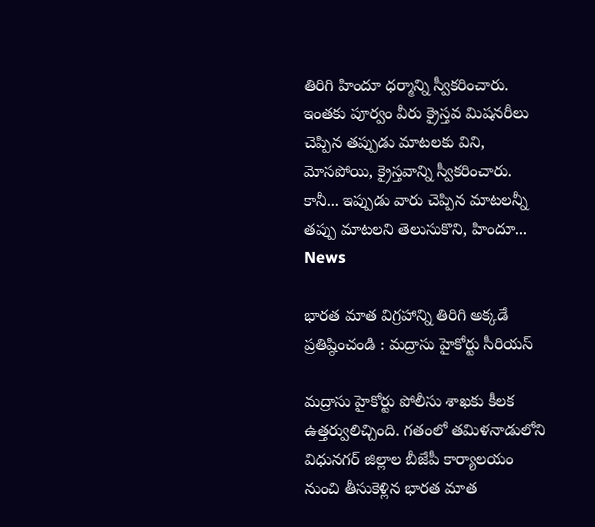తిరిగి హిందూ ధర్మాన్ని స్వీకరించారు. ఇంతకు పూర్వం వీరు క్రైస్తవ మిషనరీలు చెప్పిన తప్పుడు మాటలకు విని, మోసపోయి, క్రైస్తవాన్ని స్వీకరించారు. కానీ... ఇప్పుడు వారు చెప్పిన మాటలన్నీ తప్పు మాటలని తెలుసుకొని, హిందూ...
News

భారత మాత విగ్రహాన్ని తిరిగి అక్కడే ప్రతిష్ఠించండి : మద్రాసు హైకోర్టు సీరియస్

మద్రాసు హైకోర్టు పోలీసు శాఖకు కీలక ఉత్తర్వులిచ్చింది. గతంలో తమిళనాడులోని విధునగర్ జిల్లాల బీజేపీ కార్యాలయం నుంచి తీసుకెళ్లిన భారత మాత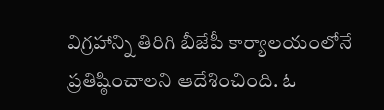విగ్రహాన్ని తిరిగి బీజేపీ కార్యాలయంలోనే ప్రతిష్ఠించాలని ఆదేశించింది. ఓ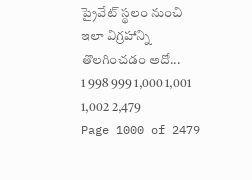ప్రైవేట్ స్థలం నుంచి ఇలా విగ్రహాన్ని తొలగించడం అదో...
1 998 999 1,000 1,001 1,002 2,479
Page 1000 of 2479